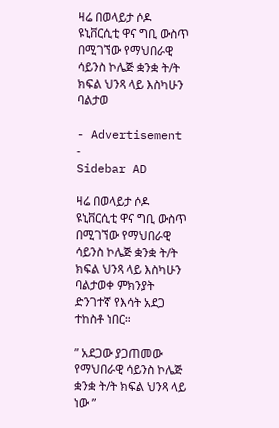ዛሬ በወላይታ ሶዶ ዩኒቨርሲቲ ዋና ግቢ ውስጥ በሚገኘው የማህበራዊ ሳይንስ ኮሌጅ ቋንቋ ት/ት ክፍል ህንጻ ላይ እስካሁን ባልታወ

- Advertisement -
Sidebar AD

ዛሬ በወላይታ ሶዶ ዩኒቨርሲቲ ዋና ግቢ ውስጥ በሚገኘው የማህበራዊ ሳይንስ ኮሌጅ ቋንቋ ት/ት ክፍል ህንጻ ላይ እስካሁን ባልታወቀ ምክንያት ድንገተኛ የእሳት አደጋ ተከስቶ ነበር።

” አደጋው ያጋጠመው የማህበራዊ ሳይንስ ኮሌጅ ቋንቋ ት/ት ክፍል ህንጻ ላይ ነው ”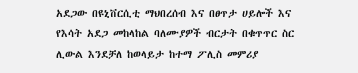አደጋው በዩኒቨርሲቲ ማህበረሰብ እና በፀጥታ ሀይሎች እና የእሳት አደጋ መከላከል ባለሙያዎች ብርታት በቁጥጥር ስር ሊውል እንደቻለ ከወላይታ ከተማ ፖሊስ መምሪያ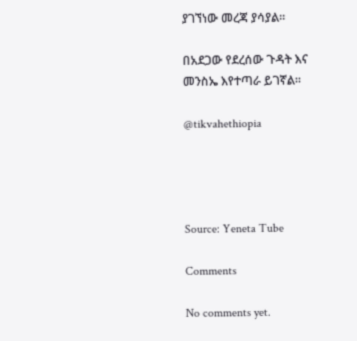ያገኘነው መረጃ ያሳያል።

በአደጋው የደረሰው ጉዳት እና መንስኤ እየተጣራ ይገኛል።

@tikvahethiopia




Source: Yeneta Tube

Comments

No comments yet.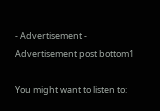- Advertisement -
Advertisement post bottom1

You might want to listen to: